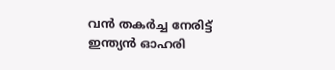വൻ തകർച്ച നേരിട്ട് ഇന്ത്യൻ ഓഹരി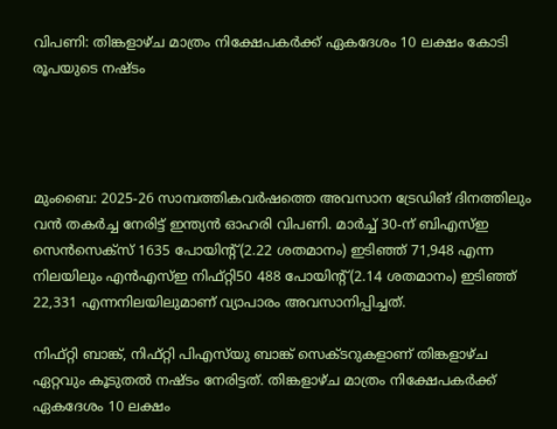വിപണി: തിങ്കളാഴ്ച മാത്രം നിക്ഷേപകർക്ക് ഏകദേശം 10 ലക്ഷം കോടി രൂപയുടെ നഷ്ടം




മുംബൈ: 2025-26 സാമ്പത്തികവർഷത്തെ അവസാന ട്രേഡിങ് ദിനത്തിലും വൻ തകർച്ച നേരിട്ട് ഇന്ത്യൻ ഓഹരി വിപണി. മാർച്ച് 30-ന് ബിഎസ്ഇ സെൻസെക്‌സ് 1635 പോയിന്റ്(2.22 ശതമാനം) ഇടിഞ്ഞ് 71,948 എന്ന നിലയിലും എൻഎസ്ഇ നിഫ്റ്റി50 488 പോയിന്റ്(2.14 ശതമാനം) ഇടിഞ്ഞ് 22,331 എന്നനിലയിലുമാണ് വ്യാപാരം അവസാനിപ്പിച്ചത്.

നിഫ്റ്റി ബാങ്ക്, നിഫ്റ്റി പിഎസ്‌യു ബാങ്ക് സെക്ടറുകളാണ് തിങ്കളാഴ്ച ഏറ്റവും കൂടുതൽ നഷ്ടം നേരിട്ടത്. തിങ്കളാഴ്ച മാത്രം നിക്ഷേപകർക്ക് ഏകദേശം 10 ലക്ഷം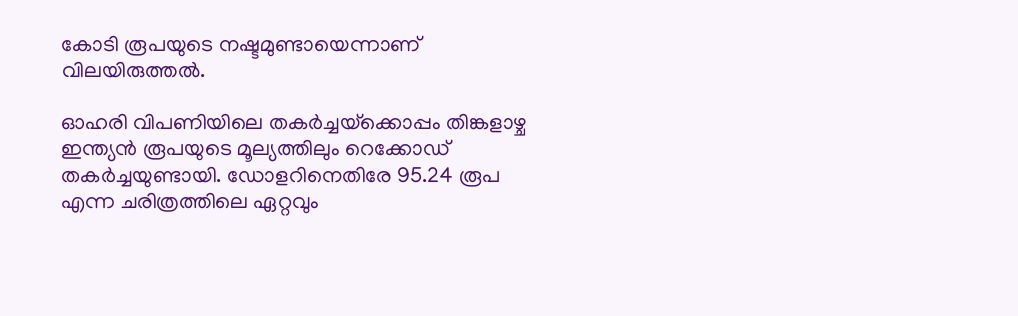കോടി രൂപയുടെ നഷ്ടമുണ്ടായെന്നാണ് വിലയിരുത്തൽ.

ഓഹരി വിപണിയിലെ തകർച്ചയ്‌ക്കൊപ്പം തിങ്കളാഴ്ച ഇന്ത്യൻ രൂപയുടെ മൂല്യത്തിലും റെക്കോഡ് തകർച്ചയുണ്ടായി. ഡോളറിനെതിരേ 95.24 രൂപ എന്ന ചരിത്രത്തിലെ ഏറ്റവും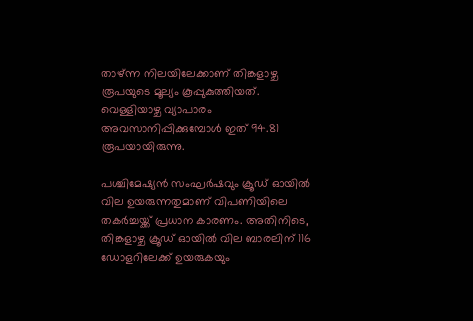താഴ്ന്ന നിലയിലേക്കാണ് തിങ്കളാഴ്ച രൂപയുടെ മൂല്യം കൂപ്പുകുത്തിയത്. വെള്ളിയാഴ്ച വ്യാപാരം അവസാനിപ്പിക്കുമ്പോൾ ഇത് 94.81 രൂപയായിരുന്നു.

പശ്ചിമേഷ്യൻ സംഘർഷവും ക്രൂഡ് ഓയിൽ വില ഉയരുന്നതുമാണ് വിപണിയിലെ തകർച്ചയ്ക്ക് പ്രധാന കാരണം. അതിനിടെ, തിങ്കളാഴ്ച ക്രൂഡ് ഓയിൽ വില ബാരലിന് 116 ഡോളറിലേക്ക് ഉയരുകയും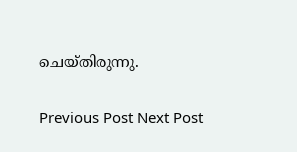ചെയ്തിരുന്നു.

Previous Post Next Post